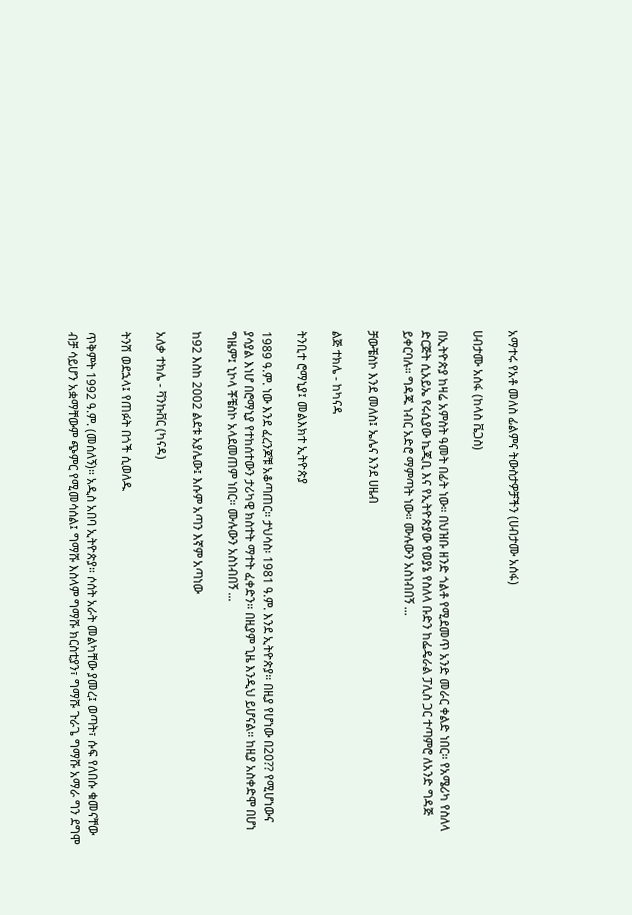አማተሩ የአቶ መለስ ፊልምና ትውስታዎቻችን (ሀብታሙ አሰፋ)

ሀብታሙ አሰፋ (ከላስ ቬጋስ)

በኢትዮጵያ ከዛሬ አምስት ዓመት በፊት ነው። በህዝቡ ዘንድ ጎልቶ የሚደመጥ አንድ መራር ቀልድ ነበር። የአሜሪካ የስለላ ድርጅት ሲአይኤ የሩሲያው ኬጂቢ እና የኢትዮጵያው የወያኔ የስለላ ቡድን ከፌዴራል ፓሊስ ጋር ተጣምሮ ለአንድ ግዳጅ ይቀርባሉ። ግዳጁ ነብር አድሮ ማምጣት ነው። ሙሉውን አስነብበኝ ...

ቻውቼስኮ እንደ መለስ፤ ኤሌና እንደ ሀዜብ

ልጅ ተክሌ - ከካናዳ

ትንቢተ ሮማኒያ፤ መልእክተ ኢትዮጵያ

1989 ዓ.ም. ነው እንደ ፈረንጆቹ አቆጣጠር። ታህሳስ፡ 1981 ዓ.ም. እንደ ኢትዮጵያ። በዚያ የሆነው በ20?? የሚሆነውና ያሳያል እነሆ በሮማኒያ የተከሰተውን ታሪካዊ ክስተት ማተት ፈቀድን። በዚያም ጊዜ እንዲህ ይሆናል። ከዚያ አስቀድሞ በሆነ ግዜም፤ ኒኮላ ቾቼስኮ አላደመጠም ነበር። ሙሉውን አስነብበኝ ...

ከ92 እስከ 2002 ልደቱ አያሌው፤ እሱም አጣን እኛም አጣነው

አለቃ ተክሌ - ቫንኩቨር (ካናዳ)

ትንሽ ወደኋላ፤ የጠፉት በጎች ሲወለዱ

ጥቅምት 1992 ዓ.ም. (መሰለኝ)። አዲስ አበባ ኢትዮጵያ። ሶሰት አራት መልካቸው ያመረ፤ ወጣት፣ ሱፍ የለበሱ ቁመናቸው ብቻ ሳይሆን አቋማቸውም ጭምር የሚመሳሰል፤ ግማሹ እስላም ግማሹ ክርስቲያን፣ ግማሹ ጉራጌ ግማሹ አማራ ግን ደግሞ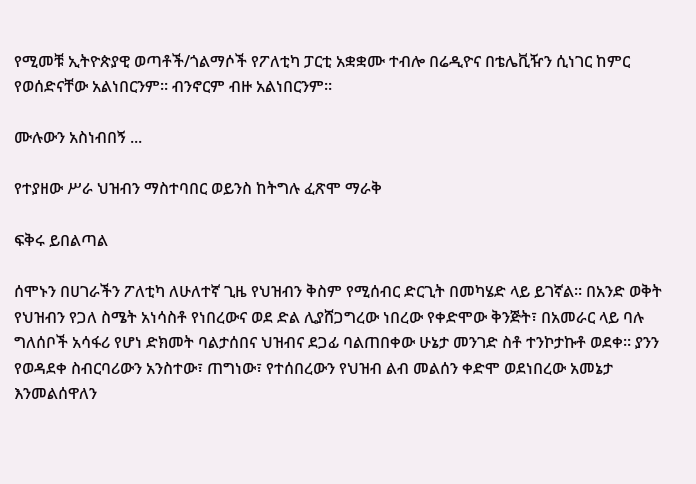የሚመቹ ኢትዮጵያዊ ወጣቶች/ጎልማሶች የፖለቲካ ፓርቲ አቋቋሙ ተብሎ በሬዲዮና በቴሌቪዥን ሲነገር ከምር የወሰድናቸው አልነበርንም። ብንኖርም ብዙ አልነበርንም።

ሙሉውን አስነብበኝ ...

የተያዘው ሥራ ህዝብን ማስተባበር ወይንስ ከትግሉ ፈጽሞ ማራቅ

ፍቅሩ ይበልጣል

ሰሞኑን በሀገራችን ፖለቲካ ለሁለተኛ ጊዜ የህዝብን ቅስም የሚሰብር ድርጊት በመካሄድ ላይ ይገኛል። በአንድ ወቅት የህዝብን የጋለ ስሜት አነሳስቶ የነበረውና ወደ ድል ሊያሸጋግረው ነበረው የቀድሞው ቅንጅት፣ በአመራር ላይ ባሉ ግለሰቦች አሳፋሪ የሆነ ድክመት ባልታሰበና ህዝብና ደጋፊ ባልጠበቀው ሁኔታ መንገድ ስቶ ተንኮታኩቶ ወደቀ። ያንን የወዳደቀ ስብርባሪውን አንስተው፣ ጠግነው፣ የተሰበረውን የህዝብ ልብ መልሰን ቀድሞ ወደነበረው አመኔታ እንመልሰዋለን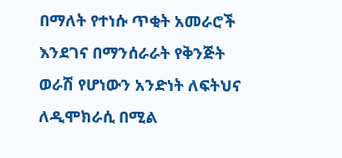በማለት የተነሱ ጥቂት አመራሮች እንደገና በማንሰራራት የቅንጅት ወራሽ የሆነውን አንድነት ለፍትህና ለዲሞክራሲ በሚል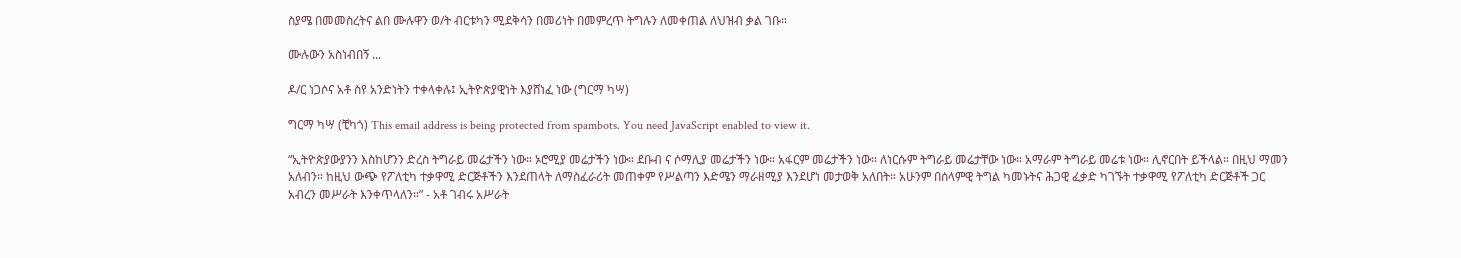ስያሜ በመመስረትና ልበ ሙሉዋን ወ/ት ብርቱካን ሚደቅሳን በመሪነት በመምረጥ ትግሉን ለመቀጠል ለህዝብ ቃል ገቡ።

ሙሉውን አስነብበኝ ...

ዶ/ር ነጋሶና አቶ ስየ አንድነትን ተቀላቀሉ፤ ኢትዮጵያዊነት እያሸነፈ ነው (ግርማ ካሣ)

ግርማ ካሣ (ቺካጎ) This email address is being protected from spambots. You need JavaScript enabled to view it.

“ኢትዮጵያውያንን እስከሆንን ድረስ ትግራይ መሬታችን ነው። ኦሮሚያ መሬታችን ነው። ደቡብ ና ሶማሊያ መሬታችን ነው። አፋርም መሬታችን ነው። ለነርሱም ትግራይ መሬታቸው ነው። አማራም ትግራይ መሬቱ ነው። ሊኖርበት ይችላል። በዚህ ማመን አለብን። ከዚህ ውጭ የፖለቲካ ተቃዋሚ ድርጅቶችን እንደጠላት ለማስፈራሪት መጠቀም የሥልጣን እድሜን ማራዘሚያ እንደሆነ መታወቅ አለበት። አሁንም በሰላምዊ ትግል ካመኑትና ሕጋዊ ፈቃድ ካገኙት ተቃዋሚ የፖለቲካ ድርጅቶች ጋር አብረን መሥራት እንቀጥላለን።” - አቶ ገብሩ አሥራት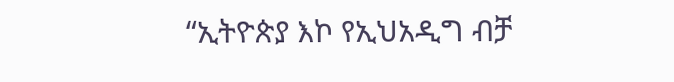“ኢትዮጵያ እኮ የኢህአዲግ ብቻ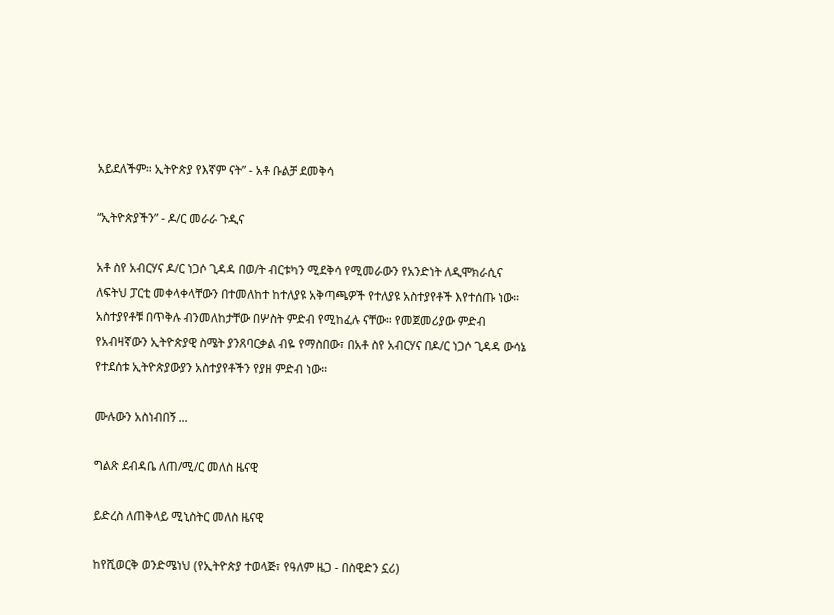አይደለችም። ኢትዮጵያ የእኛም ናት” - አቶ ቡልቻ ደመቅሳ

“ኢትዮጵያችን” - ዶ/ር መራራ ጉዲና

አቶ ስየ አብርሃና ዶ/ር ነጋሶ ጊዳዳ በወ/ት ብርቱካን ሚደቅሳ የሚመራውን የአንድነት ለዲሞክራሲና ለፍትህ ፓርቲ መቀላቀላቸውን በተመለከተ ከተለያዩ አቅጣጫዎች የተለያዩ አስተያየቶች እየተሰጡ ነው። አስተያየቶቹ በጥቅሉ ብንመለከታቸው በሦስት ምድብ የሚከፈሉ ናቸው። የመጀመሪያው ምድብ የአብዛኛውን ኢትዮጵያዊ ስሜት ያንጸባርቃል ብዬ የማስበው፣ በአቶ ስየ አብርሃና በዶ/ር ነጋሶ ጊዳዳ ውሳኔ የተደሰቱ ኢትዮጵያውያን አስተያየቶችን የያዘ ምድብ ነው።

ሙሉውን አስነብበኝ ...

ግልጽ ደብዳቤ ለጠ/ሚ/ር መለስ ዜናዊ

ይድረስ ለጠቅላይ ሚኒስትር መለስ ዜናዊ

ከየሺወርቅ ወንድሜነህ (የኢትዮጵያ ተወላጅ፣ የዓለም ዜጋ - በስዊድን ኗሪ)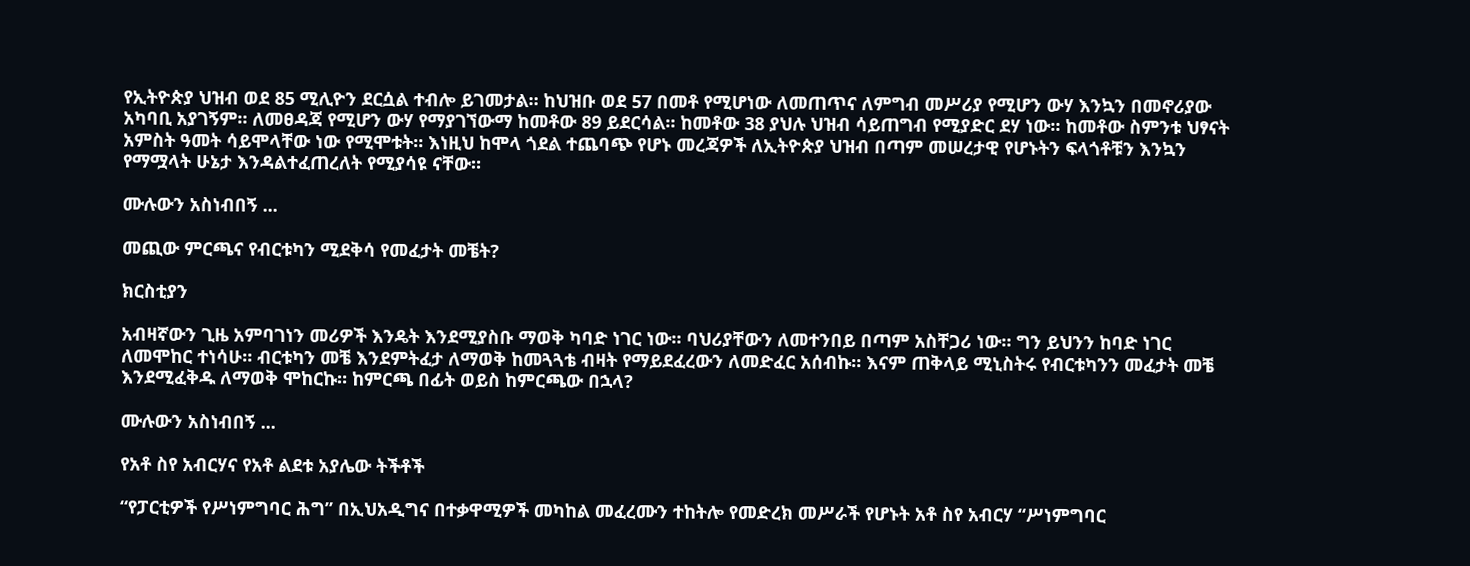የኢትዮጵያ ህዝብ ወደ 85 ሚሊዮን ደርሷል ተብሎ ይገመታል። ከህዝቡ ወደ 57 በመቶ የሚሆነው ለመጠጥና ለምግብ መሥሪያ የሚሆን ውሃ እንኳን በመኖሪያው አካባቢ አያገኝም። ለመፀዳጃ የሚሆን ውሃ የማያገኘውማ ከመቶው 89 ይደርሳል። ከመቶው 38 ያህሉ ህዝብ ሳይጠግብ የሚያድር ደሃ ነው። ከመቶው ስምንቱ ህፃናት አምስት ዓመት ሳይሞላቸው ነው የሚሞቱት። እነዚህ ከሞላ ጎደል ተጨባጭ የሆኑ መረጃዎች ለኢትዮጵያ ህዝብ በጣም መሠረታዊ የሆኑትን ፍላጎቶቹን እንኳን የማሟላት ሁኔታ እንዳልተፈጠረለት የሚያሳዩ ናቸው።

ሙሉውን አስነብበኝ ...

መጪው ምርጫና የብርቱካን ሚደቅሳ የመፈታት መቼት?

ክርስቲያን

አብዛኛውን ጊዜ አምባገነን መሪዎች እንዴት እንደሚያስቡ ማወቅ ካባድ ነገር ነው። ባህሪያቸውን ለመተንበይ በጣም አስቸጋሪ ነው። ግን ይህንን ከባድ ነገር ለመሞከር ተነሳሁ። ብርቱካን መቼ እንደምትፈታ ለማወቅ ከመጓጓቴ ብዛት የማይደፈረውን ለመድፈር አሰብኩ። እናም ጠቅላይ ሚኒስትሩ የብርቱካንን መፈታት መቼ እንደሚፈቅዱ ለማወቅ ሞከርኩ። ከምርጫ በፊት ወይስ ከምርጫው በኋላ?

ሙሉውን አስነብበኝ ...

የአቶ ስየ አብርሃና የአቶ ልደቱ አያሌው ትችቶች

“የፓርቲዎች የሥነምግባር ሕግ” በኢህአዲግና በተቃዋሚዎች መካከል መፈረሙን ተከትሎ የመድረክ መሥራች የሆኑት አቶ ስየ አብርሃ “ሥነምግባር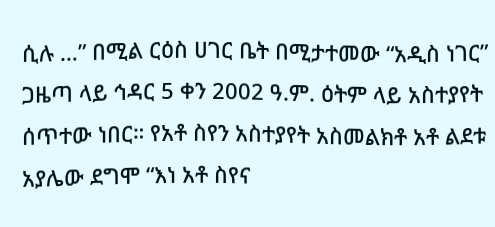ሲሉ …” በሚል ርዕስ ሀገር ቤት በሚታተመው “አዲስ ነገር” ጋዜጣ ላይ ኅዳር 5 ቀን 2002 ዓ.ም. ዕትም ላይ አስተያየት ሰጥተው ነበር። የአቶ ስየን አስተያየት አስመልክቶ አቶ ልደቱ አያሌው ደግሞ “እነ አቶ ስየና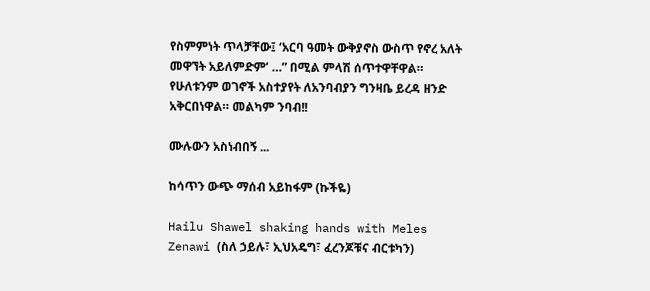የስምምነት ጥላቻቸው፤ ‘አርባ ዓመት ውቅያኖስ ውስጥ የኖረ አለት መዋኘት አይለምድም’ …” በሚል ምላሽ ሰጥተዋቸዋል። የሁለቱንም ወገኖች አስተያየት ለአንባብያን ግንዛቤ ይረዳ ዘንድ አቅርበነዋል። መልካም ንባብ!!

ሙሉውን አስነብበኝ ...

ከሳጥን ውጭ ማሰብ አይከፋም (ኩችዬ)

Hailu Shawel shaking hands with Meles Zenawi (ስለ ኃይሉ፣ ኢህአዴግ፣ ፈረንጆቹና ብርቱካን)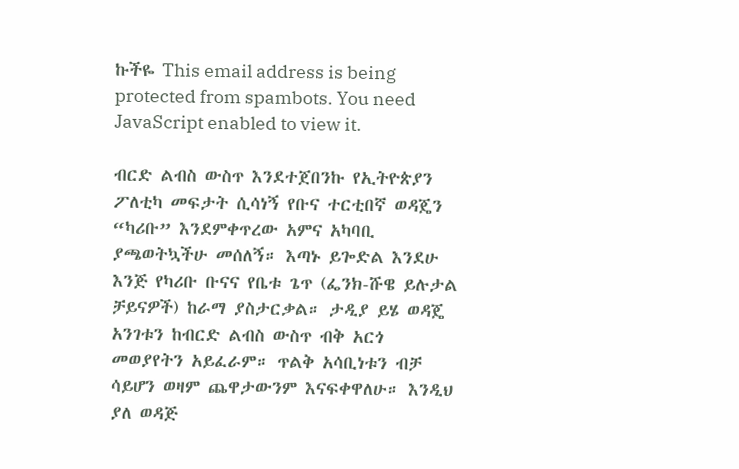ኩችዬ This email address is being protected from spambots. You need JavaScript enabled to view it.

ብርድ ልብስ ውስጥ እንደተጀበንኩ የኢትዮጵያን ፖለቲካ መፍታት ሲሳነኝ የቡና ተርቲበኛ ወዳጄን “ካሪቡ” እንደምቀጥረው አምና አካባቢ ያጫወትኳችሁ መሰለኝ። እጣኑ ይጐድል እንደሁ እንጅ የካሪቡ ቡናና የቤቱ ጌጥ (ፌንክ-ሹዌ ይሉታል ቻይናዎች) ከራማ ያስታርቃል። ታዲያ ይሄ ወዳጄ አንገቱን ከብርድ ልብስ ውስጥ ብቅ አርጎ መወያየትን አይፈራም። ጥልቅ አሳቢነቱን ብቻ ሳይሆን ወዛም ጨዋታውንም እናፍቀዋለሁ። እንዲህ ያለ ወዳጅ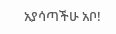አያሳጣችሁ አቦ!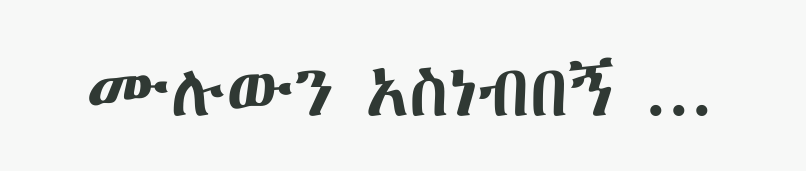ሙሉውን አስነብበኝ ...